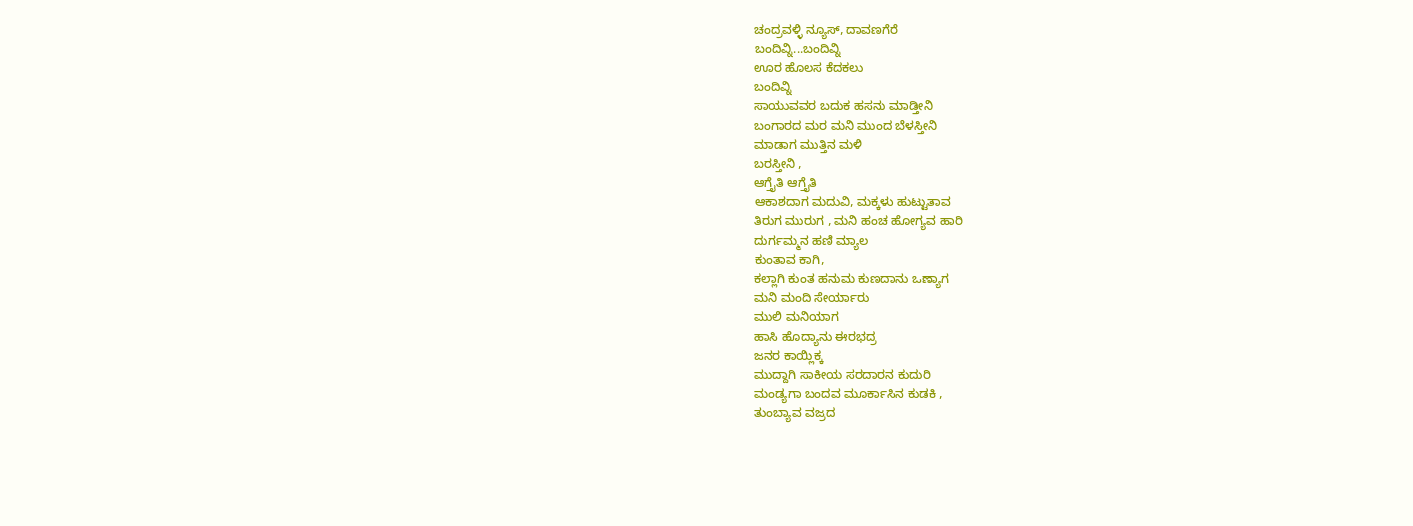ಚಂದ್ರವಳ್ಳಿ ನ್ಯೂಸ್, ದಾವಣಗೆರೆ
ಬಂದಿವ್ನಿ...ಬಂದಿವ್ನಿ
ಊರ ಹೊಲಸ ಕೆದಕಲು
ಬಂದಿವ್ನಿ
ಸಾಯುವವರ ಬದುಕ ಹಸನು ಮಾಡ್ತೀನಿ
ಬಂಗಾರದ ಮರ ಮನಿ ಮುಂದ ಬೆಳಸ್ತೀನಿ
ಮಾಡಾಗ ಮುತ್ತಿನ ಮಳಿ
ಬರಸ್ತೀನಿ ,
ಆಗ್ತೈತಿ ಆಗ್ತೈತಿ
ಆಕಾಶದಾಗ ಮದುವಿ, ಮಕ್ಕಳು ಹುಟ್ಟುತಾವ
ತಿರುಗ ಮುರುಗ , ಮನಿ ಹಂಚ ಹೋಗ್ಯವ ಹಾರಿ
ದುರ್ಗಮ್ಮನ ಹಣಿ ಮ್ಯಾಲ
ಕುಂತಾವ ಕಾಗಿ,
ಕಲ್ಲಾಗಿ ಕುಂತ ಹನುಮ ಕುಣದಾನು ಒಣ್ಯಾಗ
ಮನಿ ಮಂದಿ ಸೇರ್ಯಾರು
ಮುಲಿ ಮನಿಯಾಗ
ಹಾಸಿ ಹೊದ್ಯಾನು ಈರಭದ್ರ
ಜನರ ಕಾಯ್ಲಿಕ್ಕ
ಮುದ್ದಾಗಿ ಸಾಕೀಯ ಸರದಾರನ ಕುದುರಿ
ಮಂಡ್ಯಗಾ ಬಂದವ ಮೂರ್ಕಾಸಿನ ಕುಡಕಿ ,
ತುಂಬ್ಯಾವ ವಜ್ರದ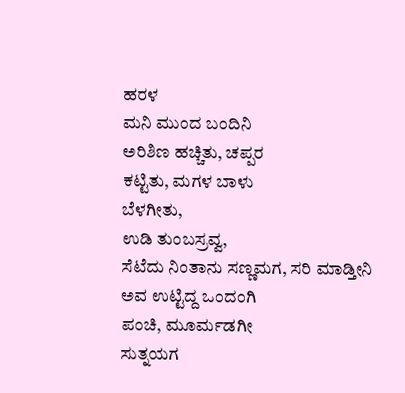ಹರಳ
ಮನಿ ಮುಂದ ಬಂದಿನಿ
ಅರಿಶಿಣ ಹಚ್ಚಿತು, ಚಪ್ಪರ
ಕಟ್ಟಿತು, ಮಗಳ ಬಾಳು
ಬೆಳಗೀತು,
ಉಡಿ ತುಂಬಸ್ರವ್ವ,
ಸೆಟೆದು ನಿಂತಾನು ಸಣ್ಣಮಗ, ಸರಿ ಮಾಡ್ತೀನಿ
ಅವ ಉಟ್ಟಿದ್ದ ಒಂದಂಗಿ
ಪಂಚಿ, ಮೂರ್ಮಡಗೀ
ಸುತ್ನಯಗ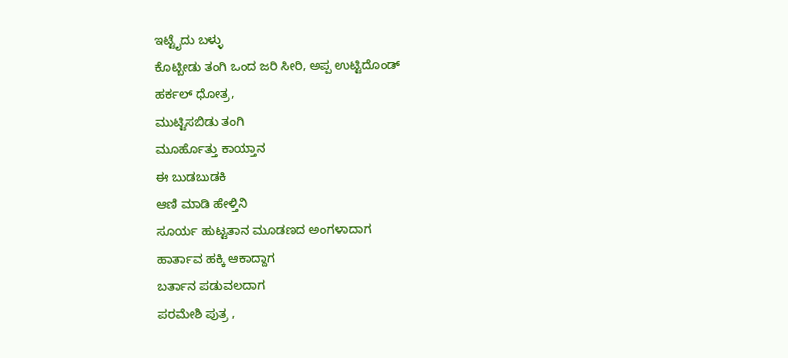ಇಟ್ಟೈದು ಬಳ್ಳು
ಕೊಟ್ಬೀಡು ತಂಗಿ ಒಂದ ಜರಿ ಸೀರಿ, ಅಪ್ಪ ಉಟ್ಟಿದೊಂಡ್
ಹರ್ಕಲ್ ಧೋತ್ರ,
ಮುಟ್ಟಿಸಬಿಡು ತಂಗಿ
ಮೂರ್ಹೊತ್ತು ಕಾಯ್ತಾನ
ಈ ಬುಡಬುಡಕಿ
ಆಣಿ ಮಾಡಿ ಹೇಳ್ತಿನಿ
ಸೂರ್ಯ ಹುಟ್ಟತಾನ ಮೂಡಣದ ಅಂಗಳಾದಾಗ
ಹಾರ್ತಾವ ಹಕ್ಕಿ ಆಕಾದ್ದಾಗ
ಬರ್ತಾನ ಪಡುವಲದಾಗ
ಪರಮೇಶಿ ಪುತ್ರ ,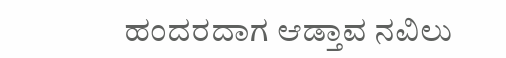ಹಂದರದಾಗ ಆಡ್ತಾವ ನವಿಲು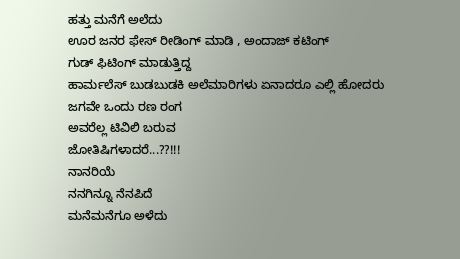ಹತ್ತು ಮನೆಗೆ ಅಲೆದು
ಊರ ಜನರ ಫೇಸ್ ರೀಡಿಂಗ್ ಮಾಡಿ , ಅಂದಾಜ್ ಕಟಿಂಗ್
ಗುಡ್ ಫಿಟಿಂಗ್ ಮಾಡುತ್ತಿದ್ದ
ಹಾರ್ಮಲೆಸ್ ಬುಡಬುಡಕಿ ಅಲೆಮಾರಿಗಳು ಏನಾದರೂ ಎಲ್ಲಿ ಹೋದರು
ಜಗವೇ ಒಂದು ರಣ ರಂಗ
ಅವರೆಲ್ಲ ಟಿವಿಲಿ ಬರುವ
ಜೋತಿಷಿಗಳಾದರೆ...??!!!
ನಾನರಿಯೆ
ನನಗಿನ್ನೂ ನೆನಪಿದೆ
ಮನೆಮನೆಗೂ ಅಳೆದು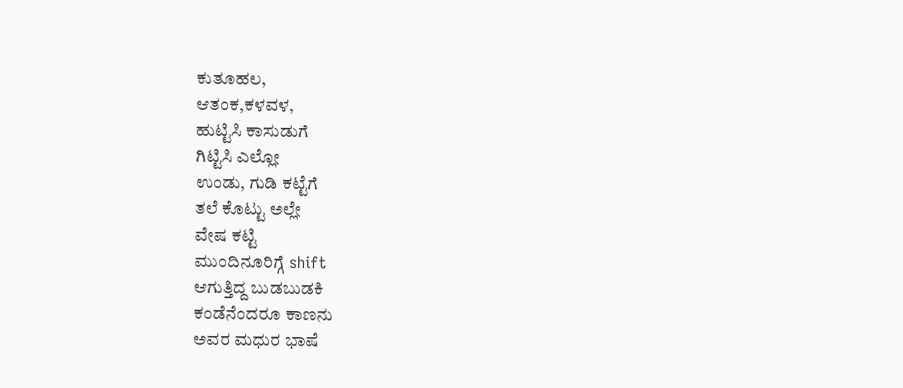ಕುತೂಹಲ,
ಆತಂಕ,ಕಳವಳ,
ಹುಟ್ಟಿಸಿ ಕಾಸುಡುಗೆ
ಗಿಟ್ಟಿಸಿ ಎಲ್ಲೋ
ಉಂಡು, ಗುಡಿ ಕಟ್ಟೆಗೆ
ತಲೆ ಕೊಟ್ಟು ಅಲ್ಲೇ
ವೇಷ ಕಟ್ಟಿ
ಮುಂದಿನೂರಿಗ್ಗೆ shift
ಆಗುತ್ತಿದ್ದ ಬುಡಬುಡಕಿ
ಕಂಡೆನೆಂದರೂ ಕಾಣನು
ಅವರ ಮಧುರ ಭಾಷೆ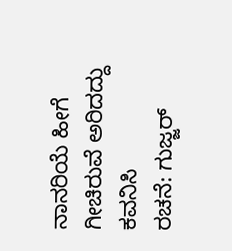ನಾನರಿಯೆ ಹೀಗೆ
ಗೀಚಿರುವೆ ಅರಿದದ್ದು
ಕವನಿಸಿ
ರಚನೆ: ಗುಜ್ಜರ್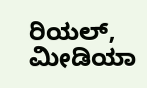ರಿಯಲ್, ಮೀಡಿಯಾ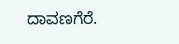ದಾವಣಗೆರೆ.